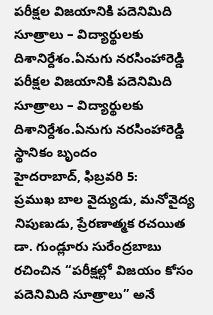పరీక్షల విజయానికి పదెనిమిది సూత్రాలు – విద్యార్థులకు దిశానిర్దేశం.ఏనుగు నరసింహారెడ్డి
పరీక్షల విజయానికి పదెనిమిది సూత్రాలు – విద్యార్థులకు దిశానిర్దేశం.ఏనుగు నరసింహారెడ్డి
స్థానికం బృందం
హైదరాబాద్, ఫిబ్రవరి 5:
ప్రముఖ బాల వైద్యుడు, మనోవైద్య నిపుణుడు, ప్రేరణాత్మక రచయిత డా. గుండ్లూరు సురేంద్రబాబు రచించిన “పరీక్షల్లో విజయం కోసం పదెనిమిది సూత్రాలు” అనే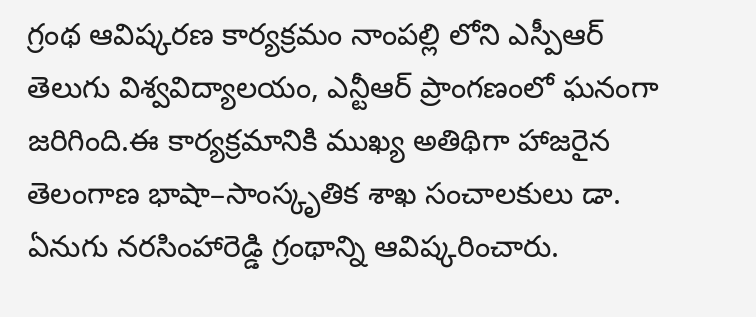గ్రంథ ఆవిష్కరణ కార్యక్రమం నాంపల్లి లోని ఎస్పీఆర్ తెలుగు విశ్వవిద్యాలయం, ఎన్టీఆర్ ప్రాంగణంలో ఘనంగా జరిగింది.ఈ కార్యక్రమానికి ముఖ్య అతిథిగా హాజరైన తెలంగాణ భాషా–సాంస్కృతిక శాఖ సంచాలకులు డా. ఏనుగు నరసింహారెడ్డి గ్రంథాన్ని ఆవిష్కరించారు.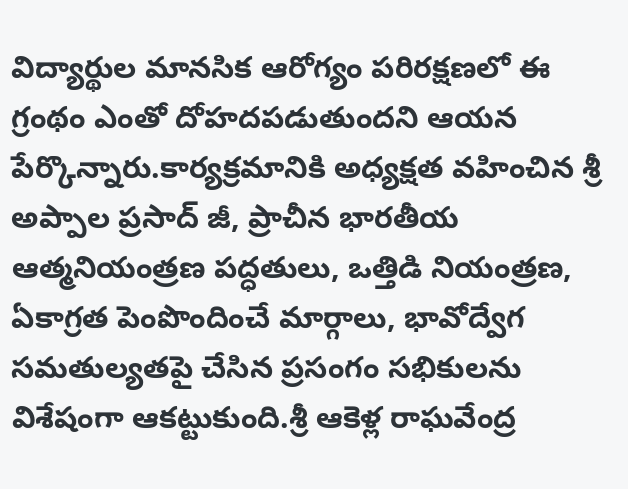విద్యార్థుల మానసిక ఆరోగ్యం పరిరక్షణలో ఈ గ్రంథం ఎంతో దోహదపడుతుందని ఆయన పేర్కొన్నారు.కార్యక్రమానికి అధ్యక్షత వహించిన శ్రీ అప్పాల ప్రసాద్ జీ, ప్రాచీన భారతీయ ఆత్మనియంత్రణ పద్ధతులు, ఒత్తిడి నియంత్రణ, ఏకాగ్రత పెంపొందించే మార్గాలు, భావోద్వేగ సమతుల్యతపై చేసిన ప్రసంగం సభికులను విశేషంగా ఆకట్టుకుంది.శ్రీ ఆకెళ్ల రాఘవేంద్ర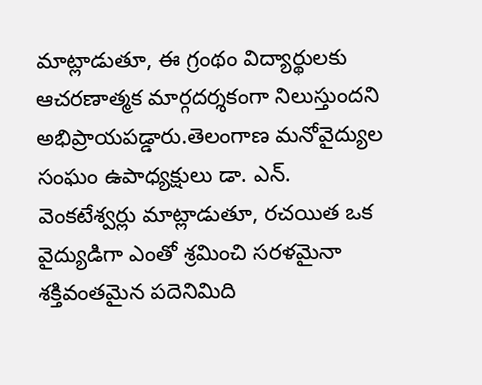మాట్లాడుతూ, ఈ గ్రంథం విద్యార్థులకు ఆచరణాత్మక మార్గదర్శకంగా నిలుస్తుందని అభిప్రాయపడ్డారు.తెలంగాణ మనోవైద్యుల సంఘం ఉపాధ్యక్షులు డా. ఎన్. వెంకటేశ్వర్లు మాట్లాడుతూ, రచయిత ఒక వైద్యుడిగా ఎంతో శ్రమించి సరళమైనా శక్తివంతమైన పదెనిమిది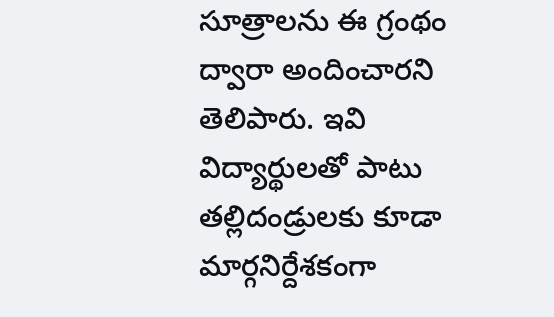సూత్రాలను ఈ గ్రంథం ద్వారా అందించారని తెలిపారు. ఇవి విద్యార్థులతో పాటు తల్లిదండ్రులకు కూడా మార్గనిర్దేశకంగా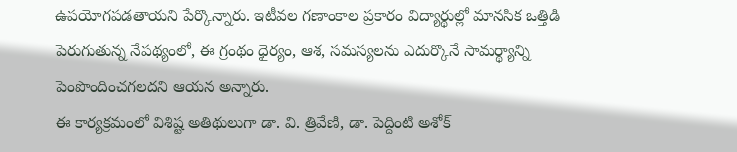ఉపయోగపడతాయని పేర్కొన్నారు. ఇటీవల గణాంకాల ప్రకారం విద్యార్థుల్లో మానసిక ఒత్తిడి పెరుగుతున్న నేపథ్యంలో, ఈ గ్రంథం ధైర్యం, ఆశ, సమస్యలను ఎదుర్కొనే సామర్థ్యాన్ని పెంపొందించగలదని ఆయన అన్నారు.
ఈ కార్యక్రమంలో విశిష్ట అతిథులుగా డా. వి. త్రివేణి, డా. పెద్దింటి అశోక్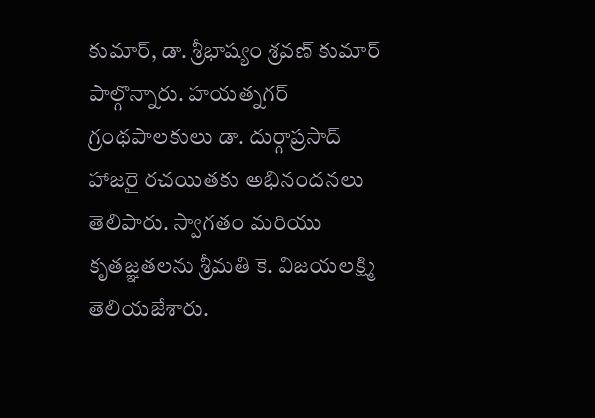కుమార్, డా. శ్రీభాష్యం శ్రవణ్ కుమార్ పాల్గొన్నారు. హయత్నగర్ గ్రంథపాలకులు డా. దుర్గాప్రసాద్ హాజరై రచయితకు అభినందనలు తెలిపారు. స్వాగతం మరియు కృతజ్ఞతలను శ్రీమతి కె. విజయలక్ష్మి తెలియజేశారు.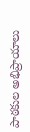పాఠకుల అభిప్రాయాలు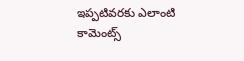ఇప్పటివరకు ఎలాంటి కామెంట్స్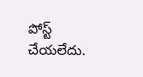పోస్ట్ చేయలేదు.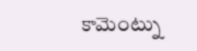కామెంట్ను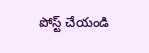పోస్ట్ చేయండి